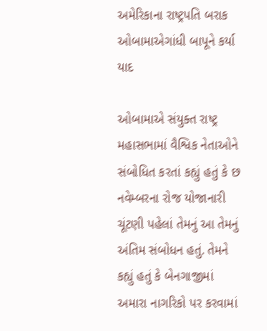અમેરિકાના રાષ્ટ્રપતિ બરાક ઓબામાએગાંધી બાપૂને કર્યા યાદ

ઓબામાએ સંયુક્ત રાષ્ટ્ર મહાસભામાં વૈશ્વિક નેતાઓને સંબોધિત કરતાં કહ્યું હતું કે છ નવેમ્બરના રોજ યોજાનારી ચૂંટણી પહેલાં તેમનું આ તેમનું અંતિમ સંબોધન હતું. તેમને કહ્યું હતું કે બેનગાજીમાં અમારા નાગરિકો પર કરવામાં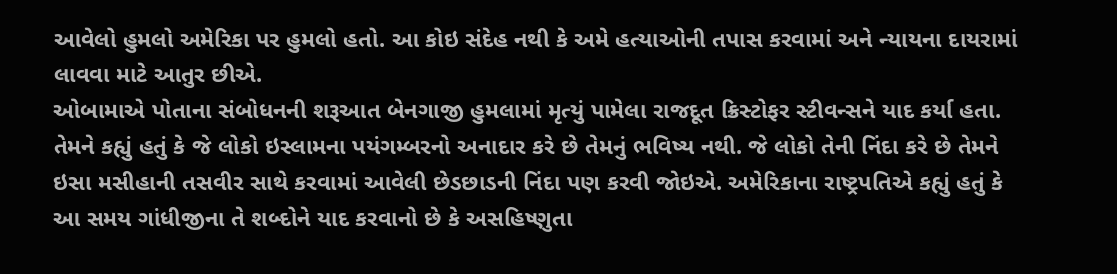આવેલો હુમલો અમેરિકા પર હુમલો હતો. આ કોઇ સંદેહ નથી કે અમે હત્યાઓની તપાસ કરવામાં અને ન્યાયના દાયરામાં લાવવા માટે આતુર છીએ.
ઓબામાએ પોતાના સંબોધનની શરૂઆત બેનગાજી હુમલામાં મૃત્યું પામેલા રાજદૂત ક્રિસ્ટોફર સ્ટીવન્સને યાદ કર્યા હતા. તેમને કહ્યું હતું કે જે લોકો ઇસ્લામના પયંગમ્બરનો અનાદાર કરે છે તેમનું ભવિષ્ય નથી. જે લોકો તેની નિંદા કરે છે તેમને ઇસા મસીહાની તસવીર સાથે કરવામાં આવેલી છેડછાડની નિંદા પણ કરવી જોઇએ. અમેરિકાના રાષ્ટ્રપતિએ કહ્યું હતું કે આ સમય ગાંધીજીના તે શબ્દોને યાદ કરવાનો છે કે અસહિષ્ણુતા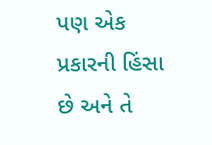પણ એક પ્રકારની હિંસા છે અને તે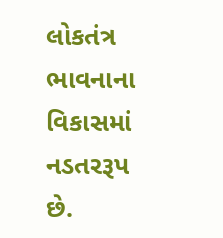લોકતંત્ર ભાવનાના વિકાસમાં નડતરરૂપ છે.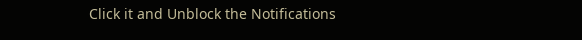Click it and Unblock the Notifications